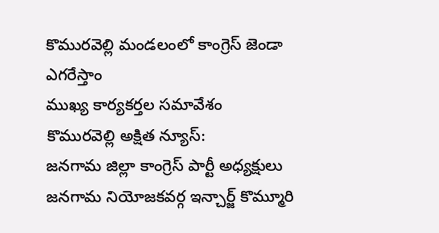కొమురవెల్లి మండలంలో కాంగ్రెస్ జెండా ఎగరేస్తాం
ముఖ్య కార్యకర్తల సమావేశం
కొమురవెల్లి అక్షిత న్యూస్:
జనగామ జిల్లా కాంగ్రెస్ పార్టీ అధ్యక్షులు జనగామ నియోజకవర్గ ఇన్చార్జ్ కొమ్మూరి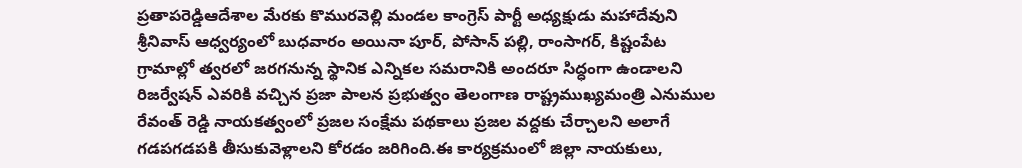ప్రతాపరెడ్డిఆదేశాల మేరకు కొమురవెల్లి మండల కాంగ్రెస్ పార్టీ అధ్యక్షుడు మహాదేవుని శ్రీనివాస్ ఆధ్వర్యంలో బుధవారం అయినా పూర్, పోసాన్ పల్లి, రాంసాగర్, కిష్టంపేట గ్రామాల్లో త్వరలో జరగనున్న స్థానిక ఎన్నికల సమరానికి అందరూ సిద్ధంగా ఉండాలని రిజర్వేషన్ ఎవరికి వచ్చిన ప్రజా పాలన ప్రభుత్వం తెలంగాణ రాష్ట్రముఖ్యమంత్రి ఎనుముల రేవంత్ రెడ్డి నాయకత్వంలో ప్రజల సంక్షేమ పథకాలు ప్రజల వద్దకు చేర్చాలని అలాగే గడపగడపకి తీసుకువెళ్లాలని కోరడం జరిగింది.ఈ కార్యక్రమంలో జిల్లా నాయకులు,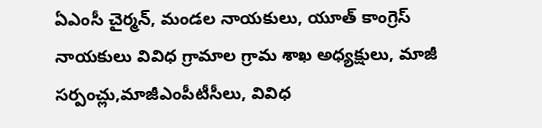ఏఎంసీ చైర్మన్, మండల నాయకులు, యూత్ కాంగ్రెస్ నాయకులు వివిధ గ్రామాల గ్రామ శాఖ అధ్యక్షులు, మాజీ సర్పంచ్లు,మాజీఎంపీటీసీలు, వివిధ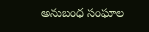అనుబంధ సంఘాల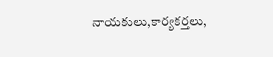నాయకులు,కార్యకర్తలు,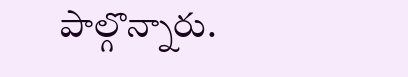పాల్గొన్నారు.